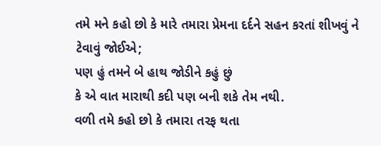તમે મને કહો છો કે મારે તમારા પ્રેમના દર્દને સહન કરતાં શીખવું ને ટેવાવું જોઈએ;
પણ હું તમને બે હાથ જોડીને કહું છું
કે એ વાત મારાથી કદી પણ બની શકે તેમ નથી.
વળી તમે કહો છો કે તમારા તરફ થતા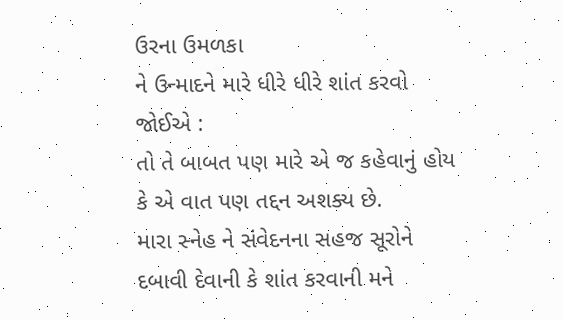ઉરના ઉમળકા
ને ઉન્માદને મારે ધીરે ધીરે શાંત કરવો જોઈએ :
તો તે બાબત પણ મારે એ જ કહેવાનું હોય કે એ વાત પણ તદ્દન અશક્ય છે.
મારા સ્નેહ ને સંવેદનના સહજ સૂરોને દબાવી દેવાની કે શાંત કરવાની મને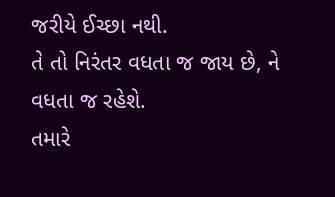જરીયે ઈચ્છા નથી.
તે તો નિરંતર વધતા જ જાય છે, ને વધતા જ રહેશે.
તમારે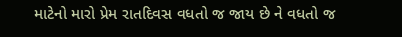માટેનો મારો પ્રેમ રાતદિવસ વધતો જ જાય છે ને વધતો જ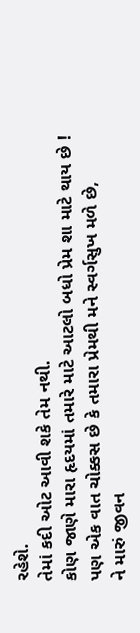રહેશે.
તેમાં કદી ઓટ આવી શકે તેમ નથી.
કોણ જાણે મારા હૃદયમાં તમારે માટે આટલો બધો પ્રેમ શા માટે થાય છે !
પણ એક વાત ચોક્કસ છે કે તમારા પ્રેમથી મને સ્વર્ગસુખ મળે છે,
ને મારું જીવન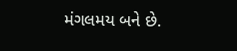મંગલમય બને છે.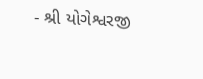- શ્રી યોગેશ્વરજી